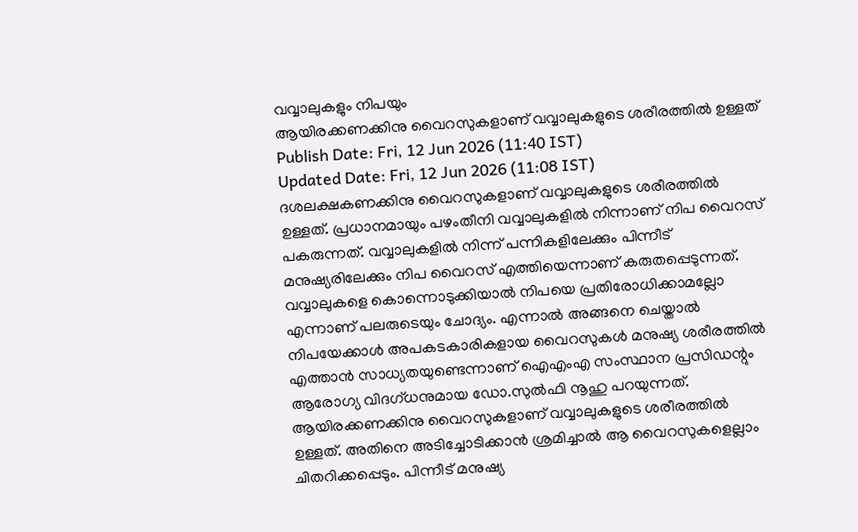വവ്വാലുകളും നിപയും
ആയിരക്കണക്കിനു വൈറസുകളാണ് വവ്വാലുകളുടെ ശരീരത്തിൽ ഉള്ളത്
Publish Date: Fri, 12 Jun 2026 (11:40 IST)
Updated Date: Fri, 12 Jun 2026 (11:08 IST)
ദശലക്ഷകണക്കിനു വൈറസുകളാണ് വവ്വാലുകളുടെ ശരീരത്തിൽ ഉള്ളത്. പ്രധാനമായും പഴംതീനി വവ്വാലുകളിൽ നിന്നാണ് നിപ വൈറസ് പകരുന്നത്. വവ്വാലുകളിൽ നിന്ന് പന്നികളിലേക്കും പിന്നീട് മനുഷ്യരിലേക്കും നിപ വൈറസ് എത്തിയെന്നാണ് കരുതപ്പെടുന്നത്. വവ്വാലുകളെ കൊന്നൊടുക്കിയാൽ നിപയെ പ്രതിരോധിക്കാമല്ലോ എന്നാണ് പലരുടെയും ചോദ്യം. എന്നാൽ അങ്ങനെ ചെയ്താൽ നിപയേക്കാൾ അപകടകാരികളായ വൈറസുകൾ മനുഷ്യ ശരീരത്തിൽ എത്താൻ സാധ്യതയുണ്ടെന്നാണ് ഐഎംഎ സംസ്ഥാന പ്രസിഡന്റും ആരോഗ്യ വിദഗ്ധനുമായ ഡോ.സുൽഫി നൂഹു പറയുന്നത്.
ആയിരക്കണക്കിനു വൈറസുകളാണ് വവ്വാലുകളുടെ ശരീരത്തിൽ ഉള്ളത്. അതിനെ അടിച്ചോടിക്കാൻ ശ്രമിച്ചാൽ ആ വൈറസുകളെല്ലാം ചിതറിക്കപ്പെടും. പിന്നീട് മനുഷ്യ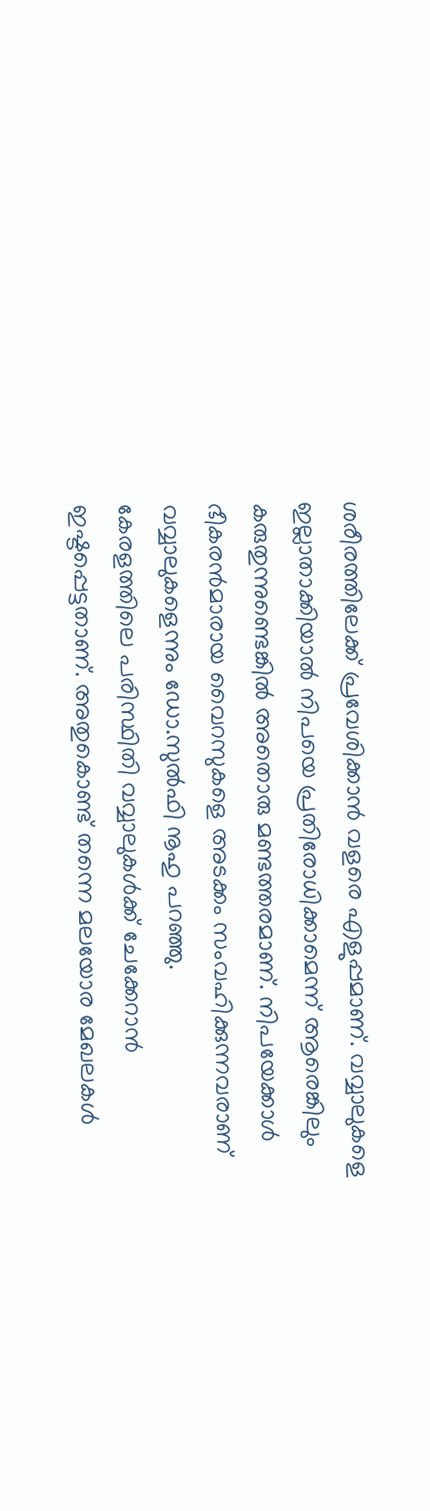ശരീരത്തിലേക്ക് പ്രവേശിക്കാൻ വളരെ എളുപ്പമാണ്. വവ്വാലുകളെ ഇല്ലാതാക്കിയാൽ നിപയെ പ്രതിരോധിക്കാമെന്ന് ആരെങ്കിലും കരുതുന്നുണ്ടെങ്കിൽ അതൊരു മണ്ടത്തരമാണ്. നിപയേക്കാൾ ഭീകരൻമാരായ വൈറസുകളെ അടക്കം സംവഹിക്കുന്നവരാണ് വവ്വാലുകളെന്നും ഡോ.സുൽഫി നൂഹു പറഞ്ഞു.
കേരളത്തിലെ പരിസ്ഥിതി വവ്വാലുകൾക്ക് ചേക്കേറാൻ ഇഷ്ടപ്പെട്ടതാണ്. അതുകൊണ്ട് തന്നെ മലയോര മേഖലകൾ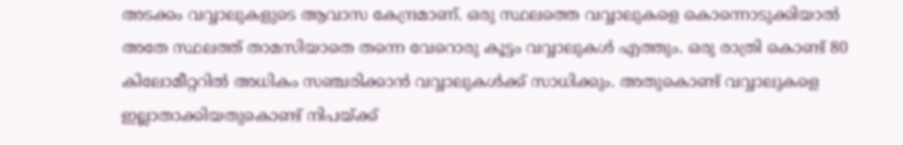അടക്കം വവ്വാലുകളുടെ ആവാസ കേന്ദ്രമാണ്. ഒരു സ്ഥലത്തെ വവ്വാലുകളെ കൊന്നൊടുക്കിയാൽ അതേ സ്ഥലത്ത് താമസിയാതെ തന്നെ വേറൊരു കൂട്ടം വവ്വാലുകൾ എത്തും. ഒരു രാത്രി കൊണ്ട് 80 കിലോമീറ്ററിൽ അധികം സഞ്ചരിക്കാൻ വവ്വാലുകൾക്ക് സാധിക്കും. അതുകൊണ്ട് വവ്വാലുകളെ ഇല്ലാതാക്കിയതുകൊണ്ട് നിപയ്ക്ക്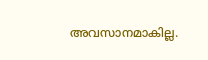അവസാനമാകില്ല.